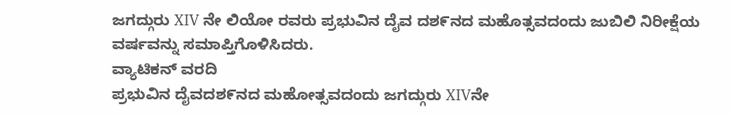ಜಗದ್ಗುರು XIV ನೇ ಲಿಯೋ ರವರು ಪ್ರಭುವಿನ ದೈವ ದಶ೯ನದ ಮಹೊತ್ಸವದಂದು ಜುಬಿಲಿ ನಿರೀಕ್ಷೆಯ ವರ್ಷವನ್ನು ಸಮಾಪ್ತಿಗೊಳಿಸಿದರು.
ವ್ಯಾಟಿಕನ್ ವರದಿ
ಪ್ರಭುವಿನ ದೈವದಶ೯ನದ ಮಹೋತ್ಸವದಂದು ಜಗದ್ಗುರು XIVನೇ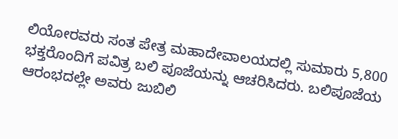ಲಿಯೋರವರು ಸಂತ ಪೇತ್ರ ಮಹಾದೇವಾಲಯದಲ್ಲಿ ಸುಮಾರು 5,800 ಭಕ್ತರೊಂದಿಗೆ ಪವಿತ್ರ ಬಲಿ ಪೂಜೆಯನ್ನು ಆಚರಿಸಿದರು. ಬಲಿಪೂಜೆಯ ಆರಂಭದಲ್ಲೇ ಅವರು ಜುಬಿಲಿ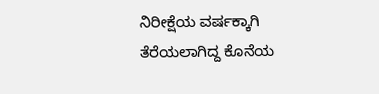ನಿರೀಕ್ಷೆಯ ವರ್ಷಕ್ಕಾಗಿ ತೆರೆಯಲಾಗಿದ್ದ ಕೊನೆಯ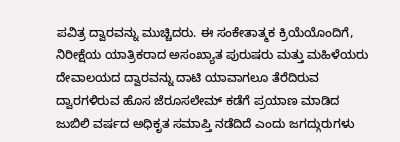ಪವಿತ್ರ ದ್ವಾರವನ್ನು ಮುಚ್ಚಿದರು. ಈ ಸಂಕೇತಾತ್ಮಕ ಕ್ರಿಯೆಯೊಂದಿಗೆ, ನಿರೀಕ್ಷೆಯ ಯಾತ್ರಿಕರಾದ ಅಸಂಖ್ಯಾತ ಪುರುಷರು ಮತ್ತು ಮಹಿಳೆಯರು ದೇವಾಲಯದ ದ್ವಾರವನ್ನು ದಾಟಿ ಯಾವಾಗಲೂ ತೆರೆದಿರುವ ದ್ವಾರಗಳಿರುವ ಹೊಸ ಜೆರೂಸಲೇಮ್ ಕಡೆಗೆ ಪ್ರಯಾಣ ಮಾಡಿದ ಜುಬಿಲಿ ವರ್ಷದ ಅಧಿಕೃತ ಸಮಾಪ್ತಿ ನಡೆದಿದೆ ಎಂದು ಜಗದ್ಗುರುಗಳು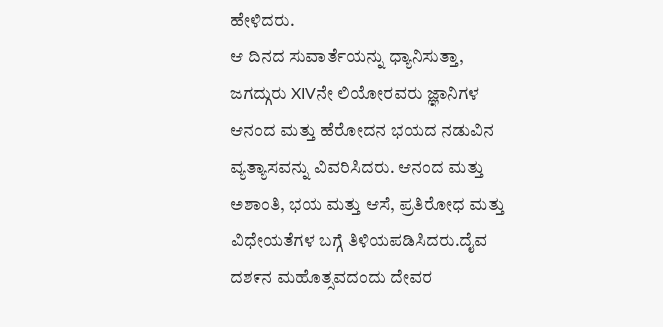ಹೇಳಿದರು.
ಆ ದಿನದ ಸುವಾರ್ತೆಯನ್ನು ಧ್ಯಾನಿಸುತ್ತಾ, ಜಗದ್ಗುರು XIVನೇ ಲಿಯೋರವರು ಜ್ಞಾನಿಗಳ ಆನಂದ ಮತ್ತು ಹೆರೋದನ ಭಯದ ನಡುವಿನ ವ್ಯತ್ಯಾಸವನ್ನು ವಿವರಿಸಿದರು. ಆನಂದ ಮತ್ತು ಅಶಾಂತಿ, ಭಯ ಮತ್ತು ಆಸೆ, ಪ್ರತಿರೋಧ ಮತ್ತು ವಿಧೇಯತೆಗಳ ಬಗ್ಗೆ ತಿಳಿಯಪಡಿಸಿದರು.ದೈವ ದಶ೯ನ ಮಹೊತ್ಸವದಂದು ದೇವರ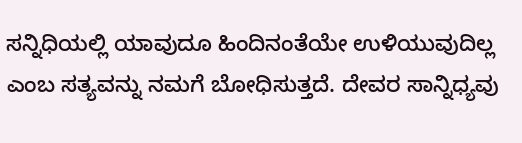ಸನ್ನಿಧಿಯಲ್ಲಿ ಯಾವುದೂ ಹಿಂದಿನಂತೆಯೇ ಉಳಿಯುವುದಿಲ್ಲ ಎಂಬ ಸತ್ಯವನ್ನು ನಮಗೆ ಬೋಧಿಸುತ್ತದೆ. ದೇವರ ಸಾನ್ನಿಧ್ಯವು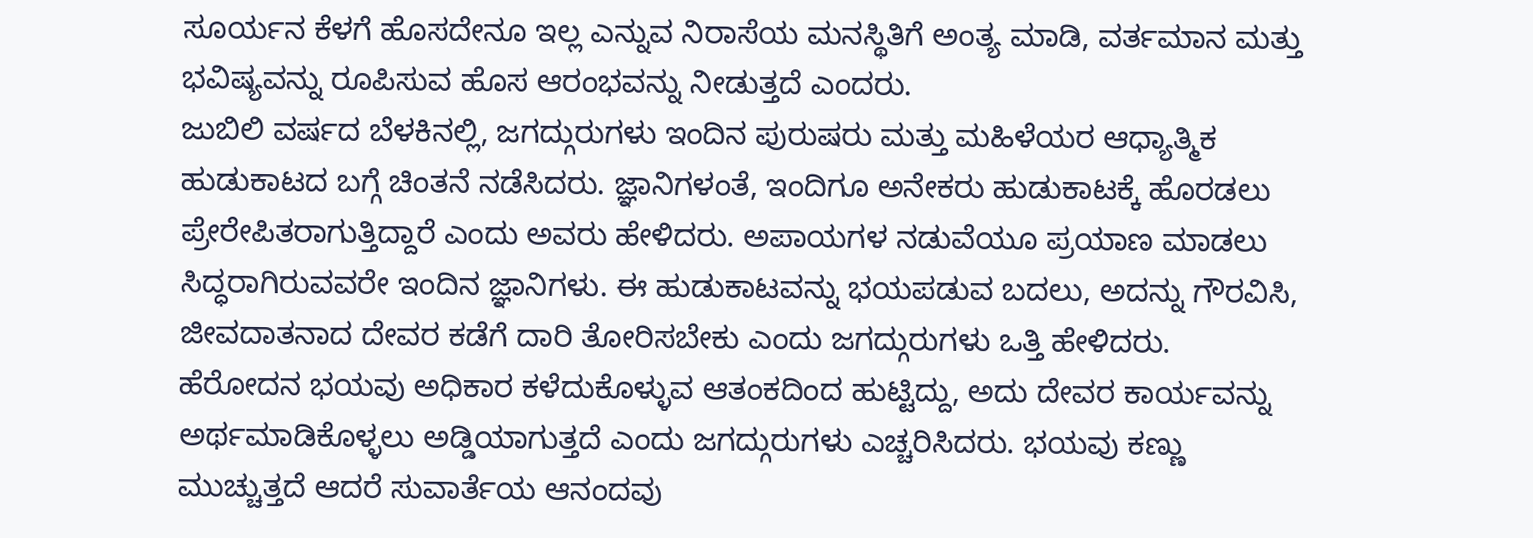ಸೂರ್ಯನ ಕೆಳಗೆ ಹೊಸದೇನೂ ಇಲ್ಲ ಎನ್ನುವ ನಿರಾಸೆಯ ಮನಸ್ಥಿತಿಗೆ ಅಂತ್ಯ ಮಾಡಿ, ವರ್ತಮಾನ ಮತ್ತು ಭವಿಷ್ಯವನ್ನು ರೂಪಿಸುವ ಹೊಸ ಆರಂಭವನ್ನು ನೀಡುತ್ತದೆ ಎಂದರು.
ಜುಬಿಲಿ ವರ್ಷದ ಬೆಳಕಿನಲ್ಲಿ, ಜಗದ್ಗುರುಗಳು ಇಂದಿನ ಪುರುಷರು ಮತ್ತು ಮಹಿಳೆಯರ ಆಧ್ಯಾತ್ಮಿಕ ಹುಡುಕಾಟದ ಬಗ್ಗೆ ಚಿಂತನೆ ನಡೆಸಿದರು. ಜ್ಞಾನಿಗಳಂತೆ, ಇಂದಿಗೂ ಅನೇಕರು ಹುಡುಕಾಟಕ್ಕೆ ಹೊರಡಲು ಪ್ರೇರೇಪಿತರಾಗುತ್ತಿದ್ದಾರೆ ಎಂದು ಅವರು ಹೇಳಿದರು. ಅಪಾಯಗಳ ನಡುವೆಯೂ ಪ್ರಯಾಣ ಮಾಡಲು ಸಿದ್ಧರಾಗಿರುವವರೇ ಇಂದಿನ ಜ್ಞಾನಿಗಳು. ಈ ಹುಡುಕಾಟವನ್ನು ಭಯಪಡುವ ಬದಲು, ಅದನ್ನು ಗೌರವಿಸಿ, ಜೀವದಾತನಾದ ದೇವರ ಕಡೆಗೆ ದಾರಿ ತೋರಿಸಬೇಕು ಎಂದು ಜಗದ್ಗುರುಗಳು ಒತ್ತಿ ಹೇಳಿದರು.
ಹೆರೋದನ ಭಯವು ಅಧಿಕಾರ ಕಳೆದುಕೊಳ್ಳುವ ಆತಂಕದಿಂದ ಹುಟ್ಟಿದ್ದು, ಅದು ದೇವರ ಕಾರ್ಯವನ್ನು ಅರ್ಥಮಾಡಿಕೊಳ್ಳಲು ಅಡ್ಡಿಯಾಗುತ್ತದೆ ಎಂದು ಜಗದ್ಗುರುಗಳು ಎಚ್ಚರಿಸಿದರು. ಭಯವು ಕಣ್ಣು ಮುಚ್ಚುತ್ತದೆ ಆದರೆ ಸುವಾರ್ತೆಯ ಆನಂದವು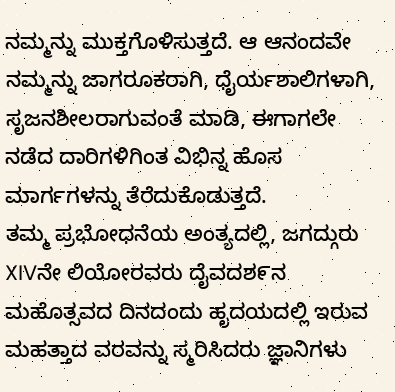ನಮ್ಮನ್ನು ಮುಕ್ತಗೊಳಿಸುತ್ತದೆ. ಆ ಆನಂದವೇ ನಮ್ಮನ್ನು ಜಾಗರೂಕರಾಗಿ, ಧೈರ್ಯಶಾಲಿಗಳಾಗಿ, ಸೃಜನಶೀಲರಾಗುವಂತೆ ಮಾಡಿ, ಈಗಾಗಲೇ ನಡೆದ ದಾರಿಗಳಿಗಿಂತ ವಿಭಿನ್ನ ಹೊಸ ಮಾರ್ಗಗಳನ್ನು ತೆರೆದುಕೊಡುತ್ತದೆ.
ತಮ್ಮ ಪ್ರಭೋಧನೆಯ ಅಂತ್ಯದಲ್ಲಿ, ಜಗದ್ಗುರು XIVನೇ ಲಿಯೋರವರು ದೈವದಶ೯ನ ಮಹೊತ್ಸವದ ದಿನದಂದು ಹೃದಯದಲ್ಲಿ ಇರುವ ಮಹತ್ತಾದ ವರವನ್ನು ಸ್ಮರಿಸಿದರು ಜ್ಞಾನಿಗಳು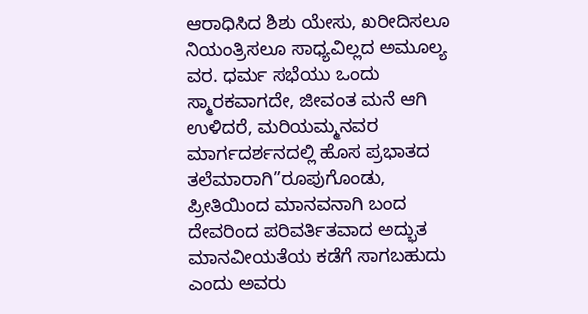ಆರಾಧಿಸಿದ ಶಿಶು ಯೇಸು, ಖರೀದಿಸಲೂ ನಿಯಂತ್ರಿಸಲೂ ಸಾಧ್ಯವಿಲ್ಲದ ಅಮೂಲ್ಯ ವರ. ಧರ್ಮ ಸಭೆಯು ಒಂದು ಸ್ಮಾರಕವಾಗದೇ, ಜೀವಂತ ಮನೆ ಆಗಿ ಉಳಿದರೆ, ಮರಿಯಮ್ಮನವರ ಮಾರ್ಗದರ್ಶನದಲ್ಲಿ ಹೊಸ ಪ್ರಭಾತದ ತಲೆಮಾರಾಗಿ”ರೂಪುಗೊಂಡು, ಪ್ರೀತಿಯಿಂದ ಮಾನವನಾಗಿ ಬಂದ ದೇವರಿಂದ ಪರಿವರ್ತಿತವಾದ ಅದ್ಭುತ ಮಾನವೀಯತೆಯ ಕಡೆಗೆ ಸಾಗಬಹುದು ಎಂದು ಅವರು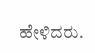ಹೇಳಿದರು.